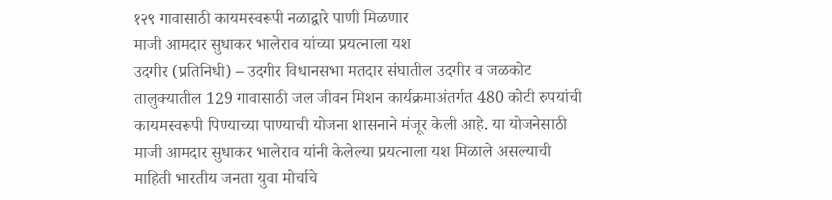१२९ गावासाठी कायमस्वरूपी नळाद्वारे पाणी मिळणार
माजी आमदार सुधाकर भालेराव यांच्या प्रयत्नाला यश
उदगीर (प्रतिनिधी) – उदगीर विधानसभा मतदार संघातील उदगीर व जळकोट तालुक्यातील 129 गावासाठी जल जीवन मिशन कार्यक्रमाअंतर्गत 480 कोटी रुपयांची कायमस्वरूपी पिण्याच्या पाण्याची योजना शासनाने मंजूर केली आहे. या योजनेसाठी माजी आमदार सुधाकर भालेराव यांनी केलेल्या प्रयत्नाला यश मिळाले असल्याची माहिती भारतीय जनता युवा मोर्चाचे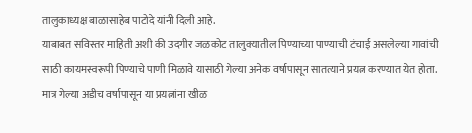तालुकाध्यक्ष बाळासाहेब पाटोदे यांनी दिली आहे.
याबाबत सविस्तर माहिती अशी की उदगीर जळकोट तालुक्यातील पिण्याच्या पाण्याची टंचाई असलेल्या गावांची साठी कायमस्वरूपी पिण्याचे पाणी मिळावे यासाठी गेल्या अनेक वर्षापासून सातत्याने प्रयत्न करण्यात येत होता. मात्र गेल्या अडीच वर्षापासून या प्रयत्नांना खीळ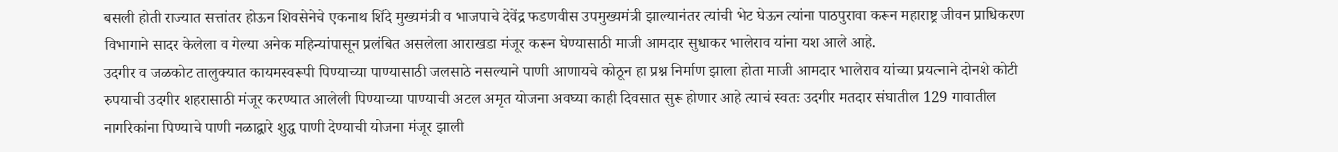बसली होती राज्यात सत्तांतर होऊन शिवसेनेचे एकनाथ शिंदे मुख्यमंत्री व भाजपाचे देवेंद्र फडणवीस उपमुख्यमंत्री झाल्यानंतर त्यांची भेट घेऊन त्यांना पाठपुरावा करून महाराष्ट्र जीवन प्राधिकरण विभागाने सादर केलेला व गेल्या अनेक महिन्यांपासून प्रलंबित असलेला आराखडा मंजूर करून घेण्यासाठी माजी आमदार सुधाकर भालेराव यांना यश आले आहे.
उदगीर व जळकोट तालुक्यात कायमस्वरूपी पिण्याच्या पाण्यासाठी जलसाठे नसल्याने पाणी आणायचे कोठून हा प्रश्न निर्माण झाला होता माजी आमदार भालेराव यांच्या प्रयत्नाने दोनशे कोटी रुपयाची उदगीर शहरासाठी मंजूर करण्यात आलेली पिण्याच्या पाण्याची अटल अमृत योजना अवघ्या काही दिवसात सुरू होणार आहे त्याचं स्वतः उदगीर मतदार संघातील 129 गावातील नागरिकांना पिण्याचे पाणी नळाद्वारे शुद्ध पाणी देण्याची योजना मंजूर झाली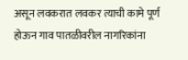असून लवकरात लवकर त्याची कामे पूर्ण होऊन गाव पातळीवरील नागरिकांना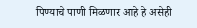पिण्याचे पाणी मिळणार आहे हे असेही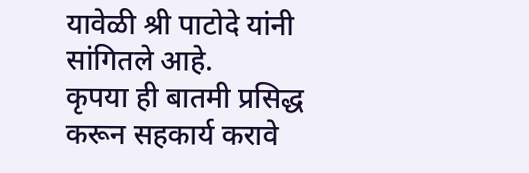यावेळी श्री पाटोदे यांनी सांगितले आहे.
कृपया ही बातमी प्रसिद्ध करून सहकार्य करावे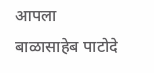आपला बाळासाहेब पाटोदे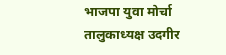भाजपा युवा मोर्चा
तालुकाध्यक्ष उदगीर